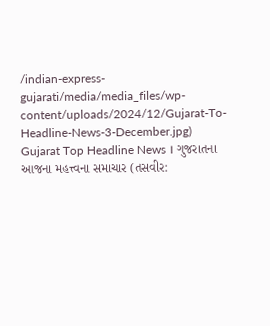/indian-express-gujarati/media/media_files/wp-content/uploads/2024/12/Gujarat-To-Headline-News-3-December.jpg)
Gujarat Top Headline News । ગુજરાતના આજના મહત્ત્વના સમાચાર (તસવીર: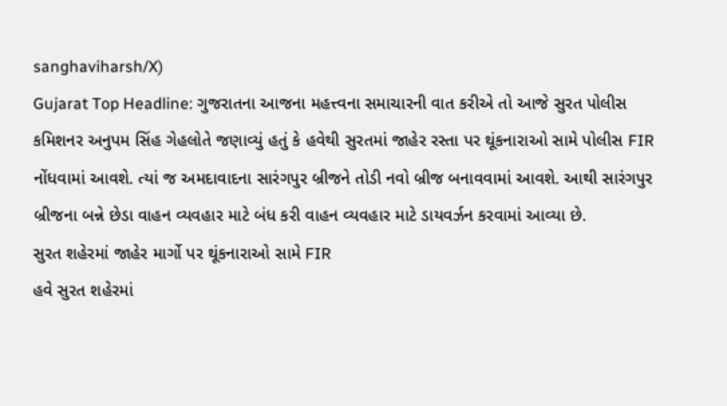sanghaviharsh/X)
Gujarat Top Headline: ગુજરાતના આજના મહત્ત્વના સમાચારની વાત કરીએ તો આજે સુરત પોલીસ કમિશનર અનુપમ સિંહ ગેહલોતે જણાવ્યું હતું કે હવેથી સુરતમાં જાહેર રસ્તા પર થૂંકનારાઓ સામે પોલીસ FIR નોંધવામાં આવશે. ત્યાં જ અમદાવાદના સારંગપુર બ્રીજને તોડી નવો બ્રીજ બનાવવામાં આવશે. આથી સારંગપુર બ્રીજના બન્ને છેડા વાહન વ્યવહાર માટે બંધ કરી વાહન વ્યવહાર માટે ડાયવર્ઝન કરવામાં આવ્યા છે.
સુરત શહેરમાં જાહેર માર્ગો પર થૂંકનારાઓ સામે FIR
હવે સુરત શહેરમાં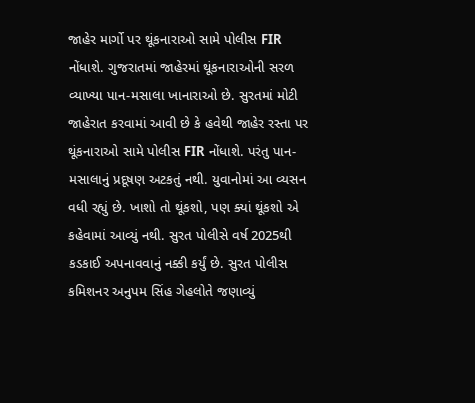જાહેર માર્ગો પર થૂંકનારાઓ સામે પોલીસ FIR નોંધાશે. ગુજરાતમાં જાહેરમાં થૂંકનારાઓની સરળ વ્યાખ્યા પાન-મસાલા ખાનારાઓ છે. સુરતમાં મોટી જાહેરાત કરવામાં આવી છે કે હવેથી જાહેર રસ્તા પર થૂંકનારાઓ સામે પોલીસ FIR નોંધાશે. પરંતુ પાન-મસાલાનું પ્રદૂષણ અટકતું નથી. યુવાનોમાં આ વ્યસન વધી રહ્યું છે. ખાશો તો થૂંકશો, પણ ક્યાં થૂંકશો એ કહેવામાં આવ્યું નથી. સુરત પોલીસે વર્ષ 2025થી કડકાઈ અપનાવવાનું નક્કી કર્યું છે. સુરત પોલીસ કમિશનર અનુપમ સિંહ ગેહલોતે જણાવ્યું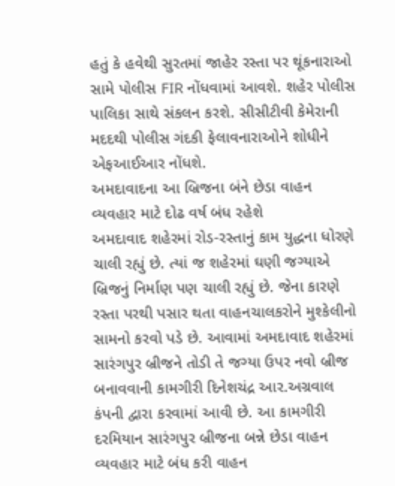હતું કે હવેથી સુરતમાં જાહેર રસ્તા પર થૂંકનારાઓ સામે પોલીસ FIR નોંધવામાં આવશે. શહેર પોલીસ પાલિકા સાથે સંકલન કરશે. સીસીટીવી કેમેરાની મદદથી પોલીસ ગંદકી ફેલાવનારાઓને શોધીને એફઆઈઆર નોંધશે.
અમદાવાદના આ બ્રિજના બંને છેડા વાહન વ્યવહાર માટે દોઢ વર્ષ બંધ રહેશે
અમદાવાદ શહેરમાં રોડ-રસ્તાનું કામ યુદ્ધના ધોરણે ચાલી રહ્યું છે. ત્યાં જ શહેરમાં ઘણી જગ્યાએ બ્રિજનું નિર્માણ પણ ચાલી રહ્યું છે. જેના કારણે રસ્તા પરથી પસાર થતા વાહનચાલકરોને મુશ્કેલીનો સામનો કરવો પડે છે. આવામાં અમદાવાદ શહેરમાં સારંગપુર બ્રીજને તોડી તે જગ્યા ઉપર નવો બ્રીજ બનાવવાની કામગીરી દિનેશચંદ્ર આર.અગ્રવાલ કંપની દ્વારા કરવામાં આવી છે. આ કામગીરી દરમિયાન સારંગપુર બ્રીજના બન્ને છેડા વાહન વ્યવહાર માટે બંધ કરી વાહન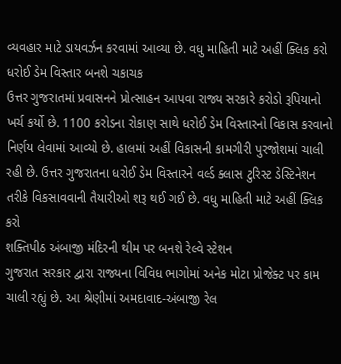વ્યવહાર માટે ડાયવર્ઝન કરવામાં આવ્યા છે. વધુ માહિતી માટે અહીં ક્લિક કરો
ધરોઈ ડેમ વિસ્તાર બનશે ચકાચક
ઉત્તર ગુજરાતમાં પ્રવાસનને પ્રોત્સાહન આપવા રાજ્ય સરકારે કરોડો રૂપિયાનો ખર્ચ કર્યો છે. 1100 કરોડના રોકાણ સાથે ધરોઈ ડેમ વિસ્તારનો વિકાસ કરવાનો નિર્ણય લેવામાં આવ્યો છે. હાલમાં અહીં વિકાસની કામગીરી પુરજોશમાં ચાલી રહી છે. ઉત્તર ગુજરાતના ધરોઈ ડેમ વિસ્તારને વર્લ્ડ ક્લાસ ટુરિસ્ટ ડેસ્ટિનેશન તરીકે વિકસાવવાની તૈયારીઓ શરૂ થઈ ગઈ છે. વધુ માહિતી માટે અહીં ક્લિક કરો
શક્તિપીઠ અંબાજી મંદિરની થીમ પર બનશે રેલ્વે સ્ટેશન
ગુજરાત સરકાર દ્વારા રાજ્યના વિવિધ ભાગોમાં અનેક મોટા પ્રોજેક્ટ પર કામ ચાલી રહ્યું છે. આ શ્રેણીમાં અમદાવાદ-અંબાજી રેલ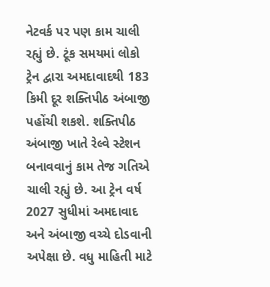નેટવર્ક પર પણ કામ ચાલી રહ્યું છે. ટૂંક સમયમાં લોકો ટ્રેન દ્વારા અમદાવાદથી 183 કિમી દૂર શક્તિપીઠ અંબાજી પહોંચી શકશે. શક્તિપીઠ અંબાજી ખાતે રેલ્વે સ્ટેશન બનાવવાનું કામ તેજ ગતિએ ચાલી રહ્યું છે. આ ટ્રેન વર્ષ 2027 સુધીમાં અમદાવાદ અને અંબાજી વચ્ચે દોડવાની અપેક્ષા છે. વધુ માહિતી માટે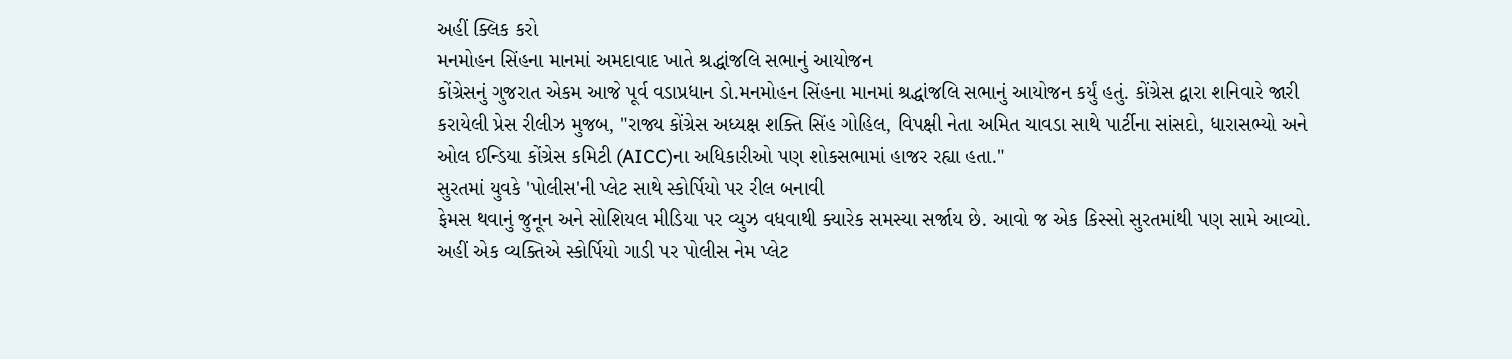અહીં ક્લિક કરો
મનમોહન સિંહના માનમાં અમદાવાદ ખાતે શ્રદ્ધાંજલિ સભાનું આયોજન
કોંગ્રેસનું ગુજરાત એકમ આજે પૂર્વ વડાપ્રધાન ડો.મનમોહન સિંહના માનમાં શ્રદ્ધાંજલિ સભાનું આયોજન કર્યું હતું. કોંગ્રેસ દ્વારા શનિવારે જારી કરાયેલી પ્રેસ રીલીઝ મુજબ, "રાજ્ય કોંગ્રેસ અધ્યક્ષ શક્તિ સિંહ ગોહિલ, વિપક્ષી નેતા અમિત ચાવડા સાથે પાર્ટીના સાંસદો, ધારાસભ્યો અને ઓલ ઈન્ડિયા કોંગ્રેસ કમિટી (AICC)ના અધિકારીઓ પણ શોકસભામાં હાજર રહ્યા હતા."
સુરતમાં યુવકે 'પોલીસ'ની પ્લેટ સાથે સ્કોર્પિયો પર રીલ બનાવી
ફેમસ થવાનું જુનૂન અને સોશિયલ મીડિયા પર વ્યુઝ વધવાથી ક્યારેક સમસ્યા સર્જાય છે. આવો જ એક કિસ્સો સુરતમાંથી પણ સામે આવ્યો. અહીં એક વ્યક્તિએ સ્કોર્પિયો ગાડી પર પોલીસ નેમ પ્લેટ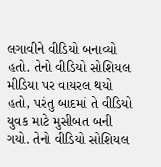લગાવીને વીડિયો બનાવ્યો હતો. તેનો વીડિયો સોશિયલ મીડિયા પર વાયરલ થયો હતો, પરંતુ બાદમાં તે વીડિયો યુવક માટે મુસીબત બની ગયો. તેનો વીડિયો સોશિયલ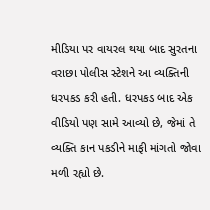મીડિયા પર વાયરલ થયા બાદ સુરતના વરાછા પોલીસ સ્ટેશને આ વ્યક્તિની ધરપકડ કરી હતી. ધરપકડ બાદ એક વીડિયો પણ સામે આવ્યો છે, જેમાં તે વ્યક્તિ કાન પકડીને માફી માંગતો જોવા મળી રહ્યો છે.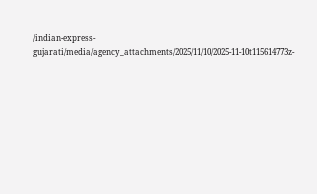/indian-express-gujarati/media/agency_attachments/2025/11/10/2025-11-10t115614773z-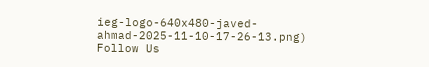ieg-logo-640x480-javed-ahmad-2025-11-10-17-26-13.png)
Follow Us